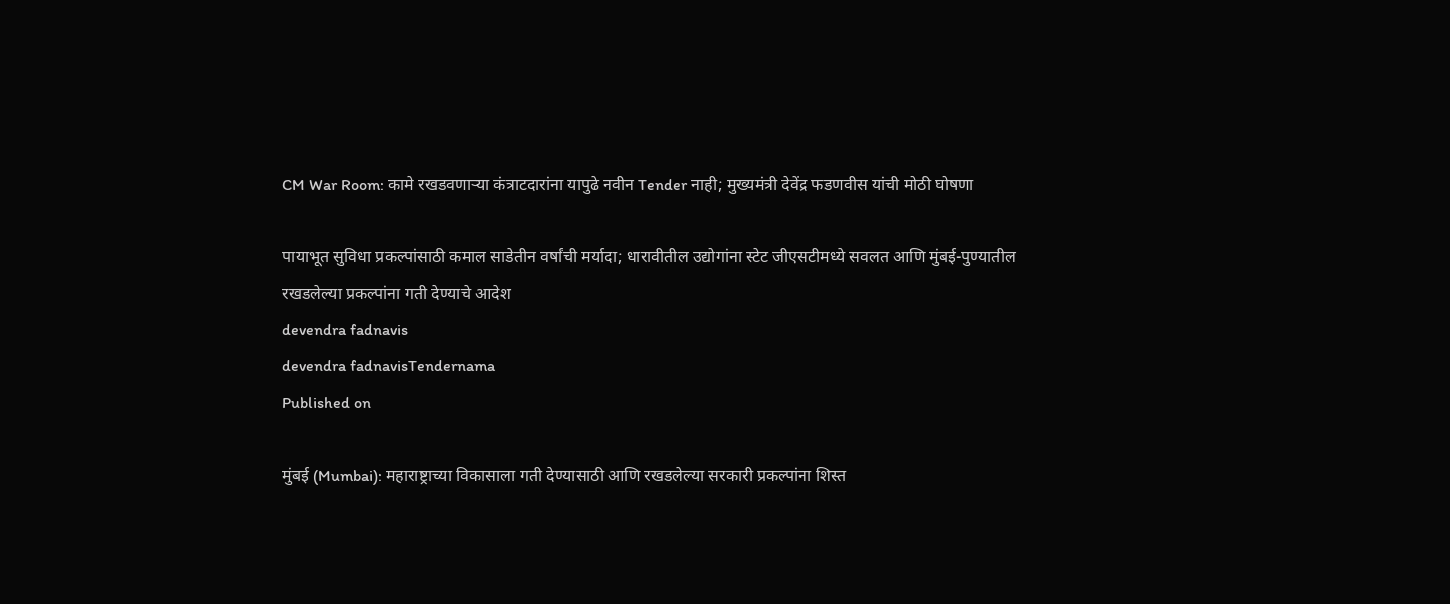CM War Room: कामे रखडवणाऱ्या कंत्राटदारांना यापुढे नवीन Tender नाही; मुख्यमंत्री देवेंद्र फडणवीस यांची मोठी घोषणा

पायाभूत सुविधा प्रकल्पांसाठी कमाल साडेतीन वर्षांची मर्यादा; धारावीतील उद्योगांना स्टेट जीएसटीमध्ये सवलत आणि मुंबई-पुण्यातील रखडलेल्या प्रकल्पांना गती देण्याचे आदेश
devendra fadnavis
devendra fadnavisTendernama
Published on

मुंबई (Mumbai): महाराष्ट्राच्या विकासाला गती देण्यासाठी आणि रखडलेल्या सरकारी प्रकल्पांना शिस्त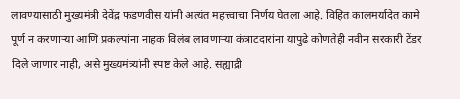लावण्यासाठी मुख्यमंत्री देवेंद्र फडणवीस यांनी अत्यंत महत्त्वाचा निर्णय घेतला आहे. विहित कालमर्यादेत कामे पूर्ण न करणाऱ्या आणि प्रकल्पांना नाहक विलंब लावणाऱ्या कंत्राटदारांना यापुढे कोणतेही नवीन सरकारी टेंडर दिले जाणार नाही, असे मुख्यमंत्र्यांनी स्पष्ट केले आहे. सह्याद्री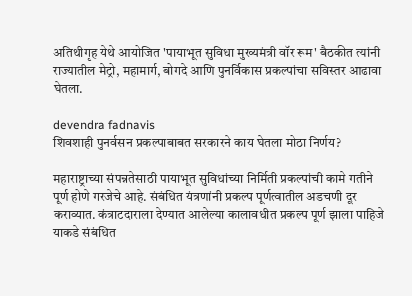अतिथीगृह येथे आयोजित 'पायाभूत सुविधा मुख्यमंत्री वॉर रूम' बैठकीत त्यांनी राज्यातील मेट्रो, महामार्ग, बोगदे आणि पुनर्विकास प्रकल्पांचा सविस्तर आढावा घेतला.

devendra fadnavis
शिवशाही पुनर्वसन प्रकल्पाबाबत सरकारने काय घेतला मोठा निर्णय?

महाराष्ट्राच्या संपन्नतेसाठी पायाभूत सुविधांच्या निर्मिती प्रकल्पांची कामे गतीने पूर्ण होणे गरजेचे आहे. संबंधित यंत्रणांनी प्रकल्प पूर्णत्वातील अडचणी दूर कराव्यात. कंत्राटदाराला देण्यात आलेल्या कालावधीत प्रकल्प पूर्ण झाला पाहिजे याकडे संबंधित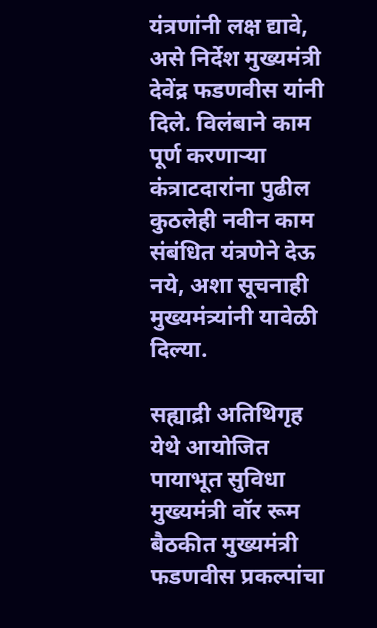यंत्रणांनी लक्ष द्यावे, असे निर्देश मुख्यमंत्री देवेंद्र फडणवीस यांनी दिले. विलंबाने काम पूर्ण करणाऱ्या कंत्राटदारांना पुढील कुठलेही नवीन काम संबंधित यंत्रणेने देऊ नये, अशा सूचनाही मुख्यमंत्र्यांनी यावेळी दिल्या.

सह्याद्री अतिथिगृह येथे आयोजित पायाभूत सुविधा मुख्यमंत्री वॉर रूम बैठकीत मुख्यमंत्री फडणवीस प्रकल्पांचा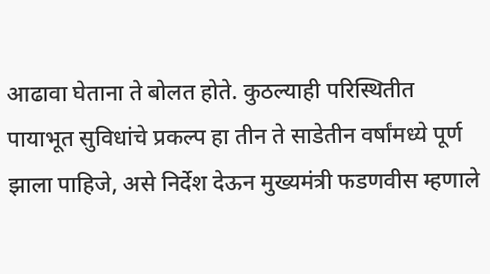आढावा घेताना ते बोलत होते. कुठल्याही परिस्थितीत पायाभूत सुविधांचे प्रकल्प हा तीन ते साडेतीन वर्षांमध्ये पूर्ण झाला पाहिजे, असे निर्देश देऊन मुख्यमंत्री फडणवीस म्हणाले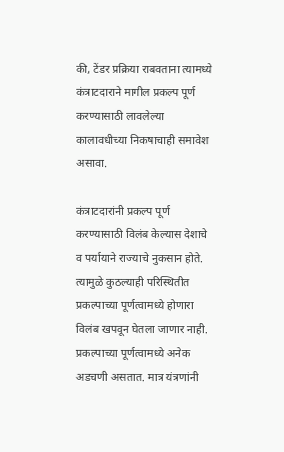की, टेंडर प्रक्रिया राबवताना त्यामध्ये कंत्राटदाराने मागील प्रकल्प पूर्ण करण्यासाठी लावलेल्या कालावधीच्या निकषाचाही समावेश असावा.

कंत्राटदारांनी प्रकल्प पूर्ण करण्यासाठी विलंब केल्यास देशाचे व पर्यायाने राज्याचे नुकसान होते. त्यामुळे कुठल्याही परिस्थितीत प्रकल्पाच्या पूर्णत्वामध्ये होणारा विलंब खपवून घेतला जाणार नाही. प्रकल्पाच्या पूर्णत्वामध्ये अनेक अडचणी असतात. मात्र यंत्रणांनी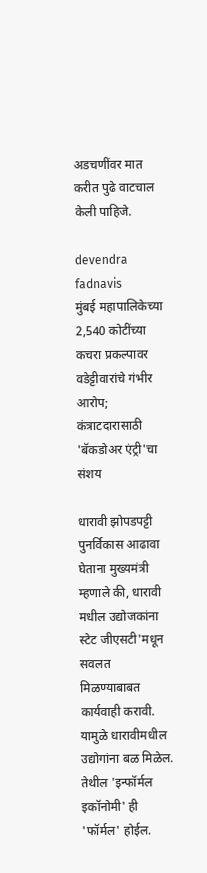अडचणींवर मात करीत पुढे वाटचाल केली पाहिजे.

devendra fadnavis
मुंबई महापालिकेच्या 2,540 कोटींच्या कचरा प्रकल्पावर वडेट्टीवारांचे गंभीर आरोप; कंत्राटदारासाठी 'बॅकडोअर एंट्री'चा संशय

धारावी झोपडपट्टी पुनर्विकास आढावा घेताना मुख्यमंत्री म्हणाले की, धारावी मधील उद्योजकांना स्टेट जीएसटी'मधून सवलत मिळण्याबाबत कार्यवाही करावी. यामुळे धारावीमधील उद्योगांना बळ मिळेल. तेथील 'इन्फॉर्मल इकॉनोमी' ही 'फॉर्मल' होईल.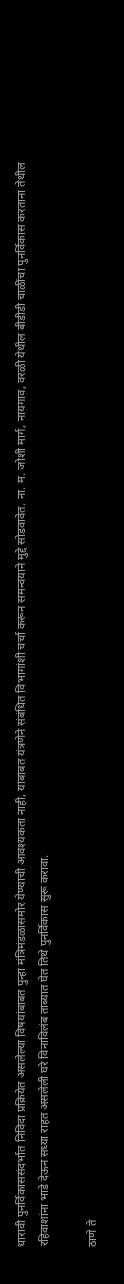धारावी पुनर्विकाससंदर्भात निविदा प्रक्रियेत असलेल्या विषयांबाबत पुन्हा मंत्रिमंडळासमोर येण्याची आवश्यकता नाही, याबाबत यंत्रणेने संबंधित विभागांशी चर्चा करून समन्वयाने मुद्दे सोडवावेत. ना. म. जोशी मार्ग, नायगाव, वरळी येथील बीडीडी चाळींचा पुनर्विकास करताना तेथील रहिवाशांना भाडे देऊन सध्या राहत असलेली घरे विनाविलंब ताब्यात घेत तिथे पुनर्विकास सुरू करावा.

ठाणे ते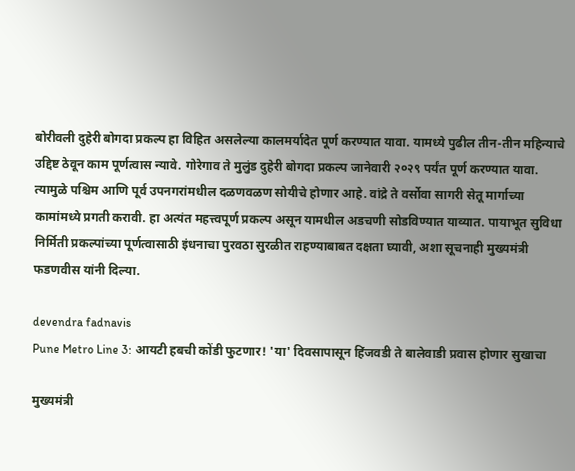बोरीवली दुहेरी बोगदा प्रकल्प हा विहित असलेल्या कालमर्यादेत पूर्ण करण्यात यावा. यामध्ये पुढील तीन-तीन महिन्याचे उद्दिष्ट ठेवून काम पूर्णत्वास न्यावे. गोरेगाव ते मुलुंड दुहेरी बोगदा प्रकल्प जानेवारी २०२९ पर्यंत पूर्ण करण्यात यावा. त्यामुळे पश्चिम आणि पूर्व उपनगरांमधील दळणवळण सोयीचे होणार आहे. वांद्रे ते वर्सोवा सागरी सेतू मार्गाच्या कामांमध्ये प्रगती करावी. हा अत्यंत महत्त्वपूर्ण प्रकल्प असून यामधील अडचणी सोडविण्यात याव्यात. पायाभूत सुविधा निर्मिती प्रकल्पांच्या पूर्णत्वासाठी इंधनाचा पुरवठा सुरळीत राहण्याबाबत दक्षता घ्यावी, अशा सूचनाही मुख्यमंत्री फडणवीस यांनी दिल्या.

devendra fadnavis
Pune Metro Line 3: आयटी हबची कोंडी फुटणार! 'या' दिवसापासून हिंजवडी ते बालेवाडी प्रवास होणार सुखाचा

मुख्यमंत्री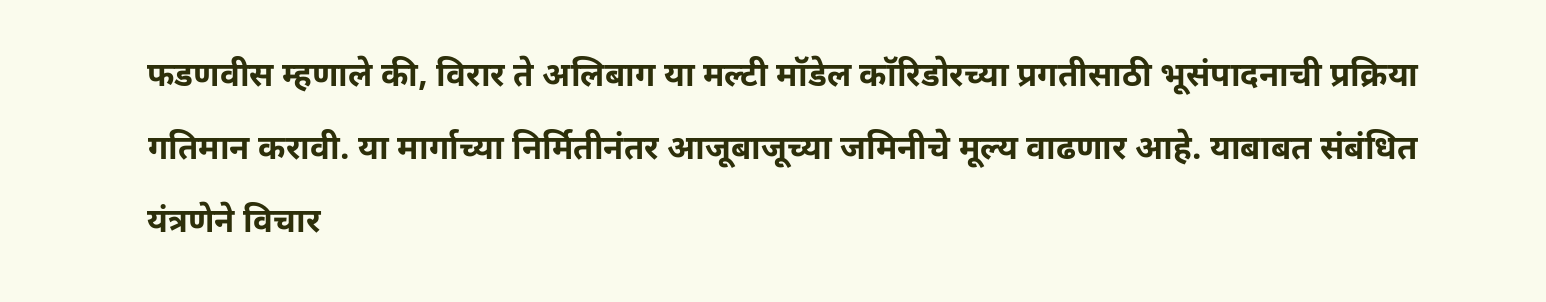फडणवीस म्हणाले की, विरार ते अलिबाग या मल्टी मॉडेल कॉरिडोरच्या प्रगतीसाठी भूसंपादनाची प्रक्रिया गतिमान करावी. या मार्गाच्या निर्मितीनंतर आजूबाजूच्या जमिनीचे मूल्य वाढणार आहे. याबाबत संबंधित यंत्रणेने विचार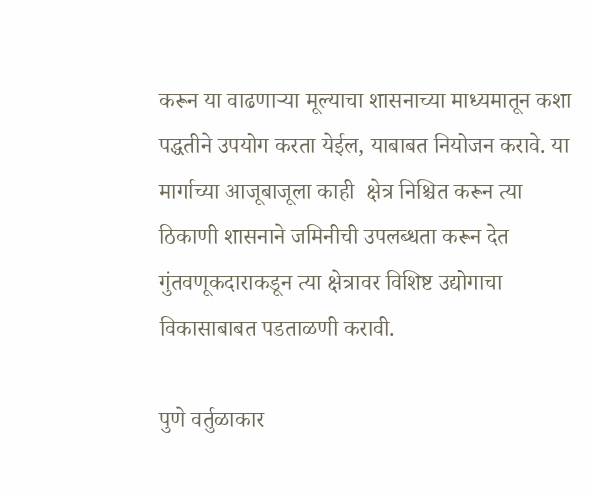करून या वाढणाऱ्या मूल्याचा शासनाच्या माध्यमातून कशा पद्धतीने उपयोग करता येईल, याबाबत नियोजन करावे. या मार्गाच्या आजूबाजूला काही  क्षेत्र निश्चित करून त्या ठिकाणी शासनाने जमिनीची उपलब्धता करून देत गुंतवणूकदाराकडून त्या क्षेत्रावर विशिष्ट उद्योगाचा विकासाबाबत पडताळणी करावी.

पुणे वर्तुळाकार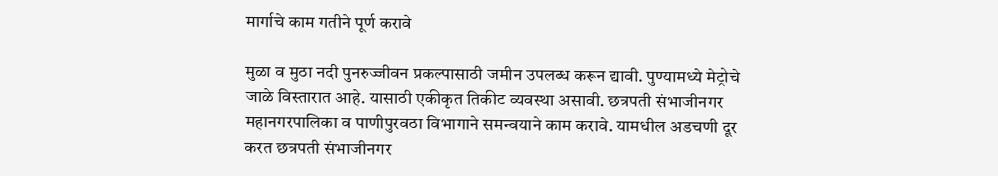मार्गाचे काम गतीने पूर्ण करावे

मुळा व मुठा नदी पुनरुज्जीवन प्रकल्पासाठी जमीन उपलब्ध करून द्यावी. पुण्यामध्ये मेट्रोचे जाळे विस्तारात आहे. यासाठी एकीकृत तिकीट व्यवस्था असावी. छत्रपती संभाजीनगर महानगरपालिका व पाणीपुरवठा विभागाने समन्वयाने काम करावे. यामधील अडचणी दूर करत छत्रपती संभाजीनगर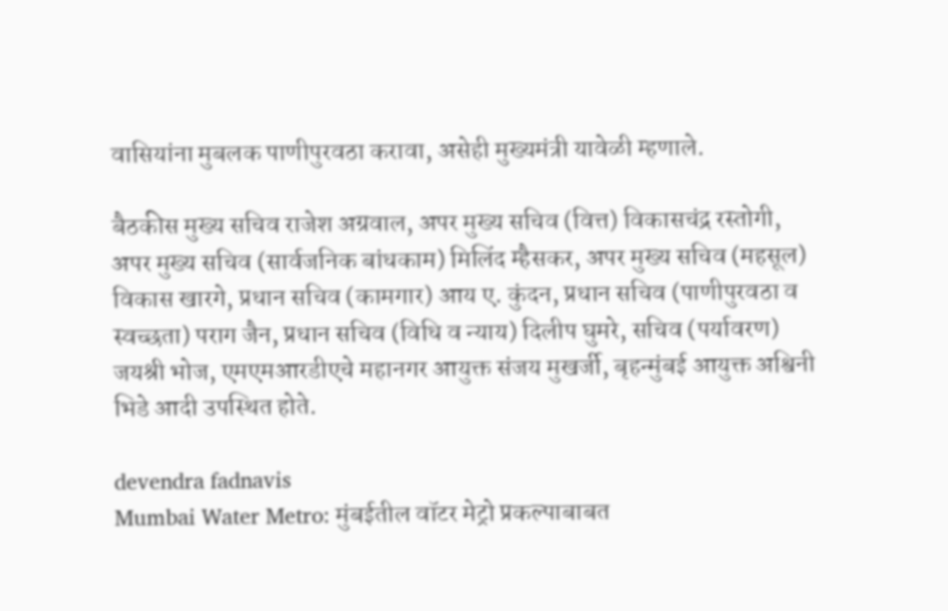वासियांना मुबलक पाणीपुरवठा करावा, असेही मुख्यमंत्री यावेळी म्हणाले.

बैठकीस मुख्य सचिव राजेश अग्रवाल, अपर मुख्य सचिव (वित्त) विकासचंद्र रस्तोगी, अपर मुख्य सचिव (सार्वजनिक बांधकाम) मिलिंद म्हैसकर, अपर मुख्य सचिव (महसूल) विकास खारगे, प्रधान सचिव (कामगार) आय ए. कुंदन, प्रधान सचिव (पाणीपुरवठा व स्वच्छता) पराग जैन, प्रधान सचिव (विधि व न्याय) दिलीप घुमरे, सचिव (पर्यावरण) जयश्री भोज, एमएमआरडीएचे महानगर आयुक्त संजय मुखर्जी, बृहन्मुंबई आयुक्त अश्विनी भिडे आदी उपस्थित होते.

devendra fadnavis
Mumbai Water Metro: मुंबईतील वॉटर मेट्रो प्रकल्पाबाबत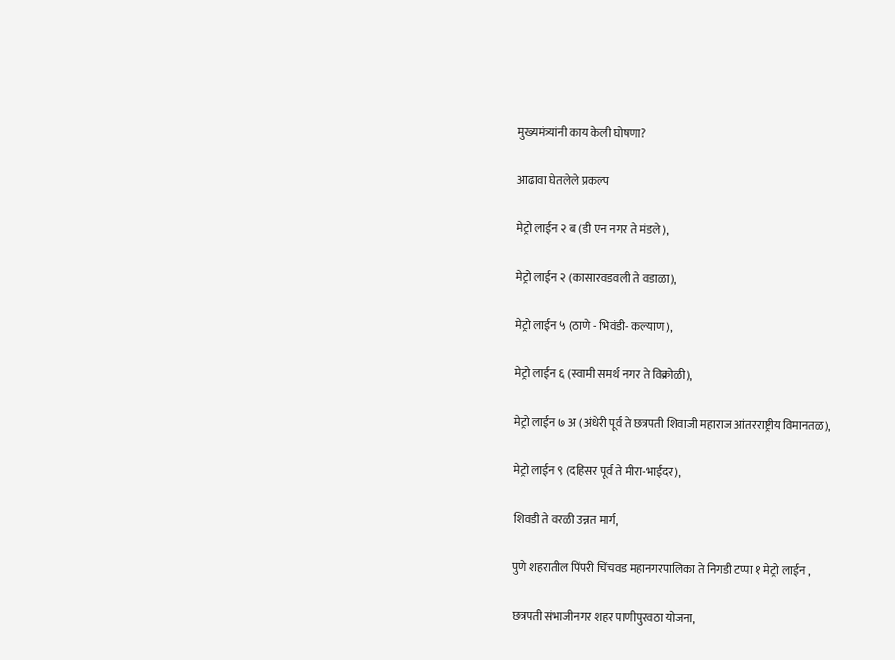मुख्यमंत्र्यांनी काय केली घोषणा?

आढावा घेतलेले प्रकल्प

मेट्रो लाईन २ ब (डी एन नगर ते मंडले),

मेट्रो लाईन २ (कासारवडवली ते वडाळा),

मेट्रो लाईन ५ (ठाणे - भिवंडी- कल्याण),

मेट्रो लाईन ६ (स्वामी समर्थ नगर ते विक्रोळी),

मेट्रो लाईन ७ अ (अंधेरी पूर्व ते छत्रपती शिवाजी महाराज आंतरराष्ट्रीय विमानतळ),

मेट्रो लाईन ९ (दहिसर पूर्व ते मीरा-भाईंदर),

शिवडी ते वरळी उन्नत मार्ग,

पुणे शहरातील पिंपरी चिंचवड महानगरपालिका ते निगडी टप्पा १ मेट्रो लाईन ,

छत्रपती संभाजीनगर शहर पाणीपुरवठा योजना,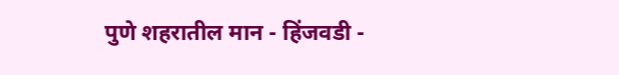पुणे शहरातील मान - हिंजवडी -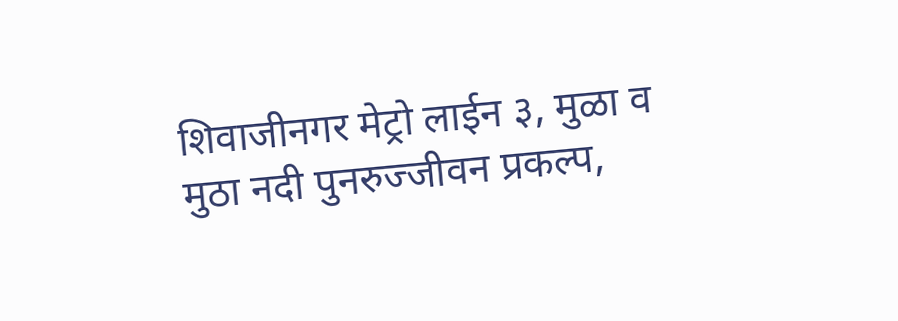शिवाजीनगर मेट्रो लाईन ३, मुळा व मुठा नदी पुनरुज्जीवन प्रकल्प,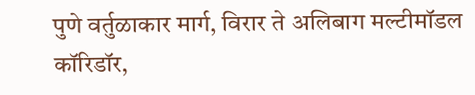पुणे वर्तुळाकार मार्ग, विरार ते अलिबाग मल्टीमॉडल कॉरिडॉर,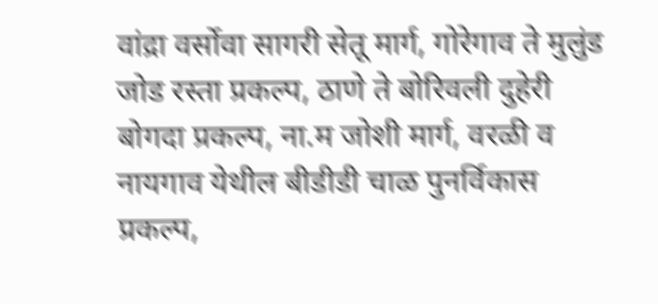वांद्रा वर्सोवा सागरी सेतू मार्ग, गोरेगाव ते मुलुंड जोड रस्ता प्रकल्प, ठाणे ते बोरिवली दुहेरी बोगदा प्रकल्प, ना.म जोशी मार्ग, वरळी व नायगाव येथील बीडीडी चाळ पुनर्विकास प्रकल्प,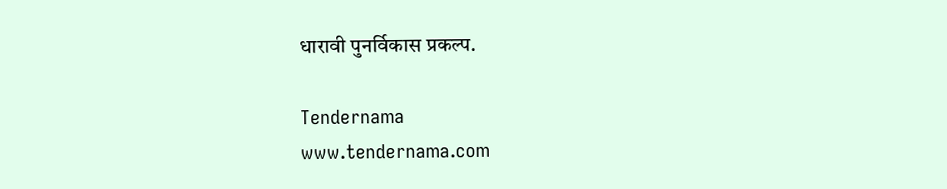धारावी पुनर्विकास प्रकल्प.

Tendernama
www.tendernama.com